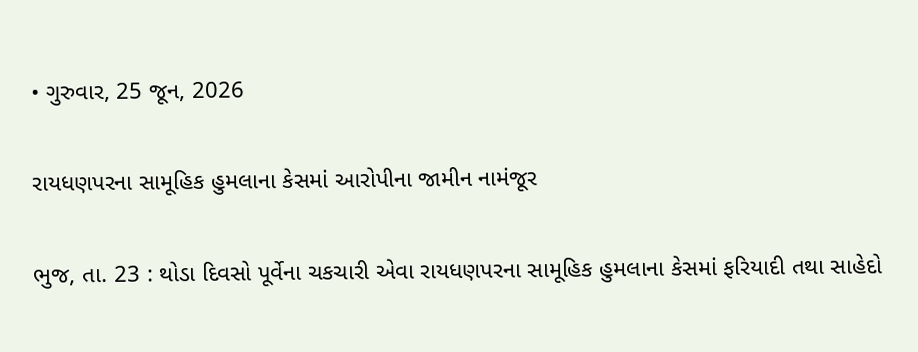• ગુરુવાર, 25 જૂન, 2026

રાયધણપરના સામૂહિક હુમલાના કેસમાં આરોપીના જામીન નામંજૂર

ભુજ, તા. 23 : થોડા દિવસો પૂર્વેના ચકચારી એવા રાયધણપરના સામૂહિક હુમલાના કેસમાં ફરિયાદી તથા સાહેદો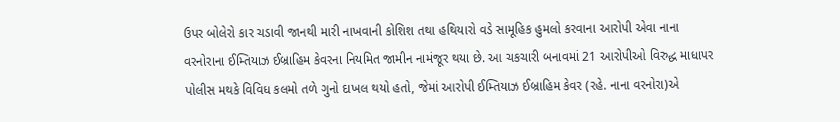ઉપર બોલેરો કાર ચડાવી જાનથી મારી નાખવાની કોશિશ તથા હથિયારો વડે સામૂહિક હુમલો કરવાના આરોપી એવા નાના વરનોરાના ઈમ્તિયાઝ ઈબ્રાહિમ કેવરના નિયમિત જામીન નામંજૂર થયા છે. આ ચકચારી બનાવમાં 21 આરોપીઓ વિરુદ્ધ માધાપર પોલીસ મથકે વિવિધ કલમો તળે ગુનો દાખલ થયો હતો, જેમાં આરોપી ઈમ્તિયાઝ ઈબ્રાહિમ કેવર (રહે. નાના વરનોરા)એ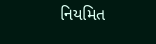નિયમિત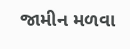જામીન મળવા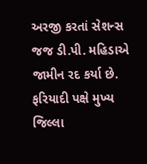અરજી કરતાં સેશન્સ જજ ડી.પી. મહિડાએ જામીન રદ કર્યા છે. ફરિયાદી પક્ષે મુખ્ય જિલ્લા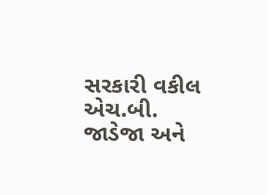સરકારી વકીલ એચ.બી. જાડેજા અને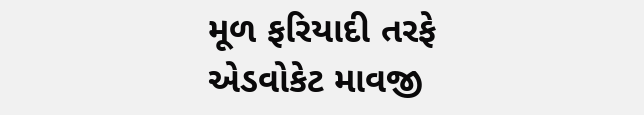મૂળ ફરિયાદી તરફે એડવોકેટ માવજી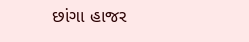છાંગા હાજર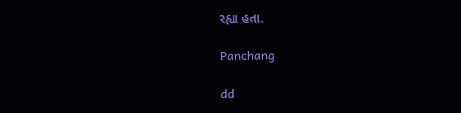રહ્યા હતા.

Panchang

dd